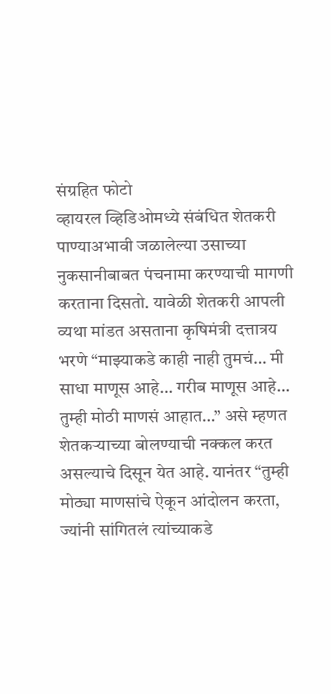संग्रहित फोटो
व्हायरल व्हिडिओमध्ये संबंधित शेतकरी पाण्याअभावी जळालेल्या उसाच्या नुकसानीबाबत पंचनामा करण्याची मागणी करताना दिसतो. यावेळी शेतकरी आपली व्यथा मांडत असताना कृषिमंत्री दत्तात्रय भरणे “माझ्याकडे काही नाही तुमचं… मी साधा माणूस आहे… गरीब माणूस आहे… तुम्ही मोठी माणसं आहात…” असे म्हणत शेतकऱ्याच्या बोलण्याची नक्कल करत असल्याचे दिसून येत आहे. यानंतर “तुम्ही मोठ्या माणसांचे ऐकून आंदोलन करता, ज्यांनी सांगितलं त्यांच्याकडे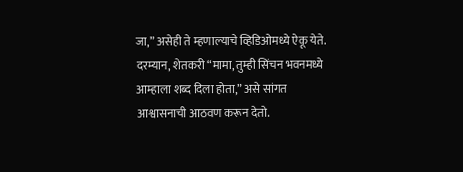जा,” असेही ते म्हणाल्याचे व्हिडिओमध्ये ऐकू येते.
दरम्यान, शेतकरी “मामा, तुम्ही सिंचन भवनमध्ये आम्हाला शब्द दिला होता,” असे सांगत आश्वासनाची आठवण करून देतो.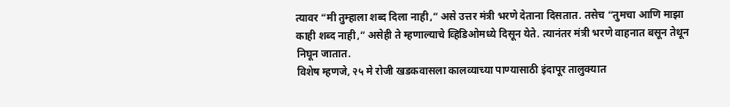त्यावर “मी तुम्हाला शब्द दिला नाही,” असे उत्तर मंत्री भरणे देताना दिसतात. तसेच “तुमचा आणि माझा काही शब्द नाही,” असेही ते म्हणाल्याचे व्हिडिओमध्ये दिसून येते. त्यानंतर मंत्री भरणे वाहनात बसून तेथून निघून जातात.
विशेष म्हणजे, २५ मे रोजी खडकवासला कालव्याच्या पाण्यासाठी इंदापूर तालुक्यात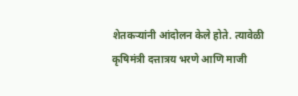शेतकऱ्यांनी आंदोलन केले होते. त्यावेळी कृषिमंत्री दत्तात्रय भरणे आणि माजी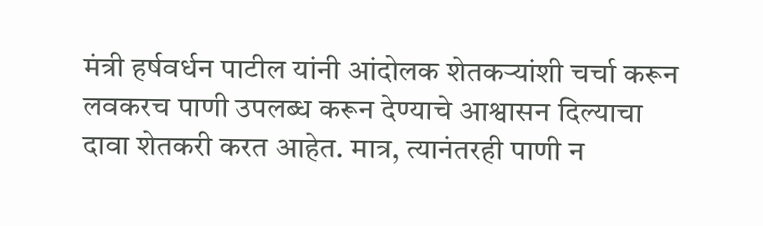मंत्री हर्षवर्धन पाटील यांनी आंदोलक शेतकऱ्यांशी चर्चा करून लवकरच पाणी उपलब्ध करून देण्याचे आश्वासन दिल्याचा दावा शेतकरी करत आहेत. मात्र, त्यानंतरही पाणी न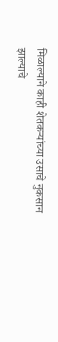मिळाल्याने काही शेतकऱ्यांच्या उसाचे नुकसान झाल्याचे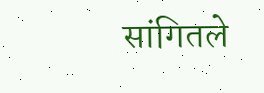सांगितले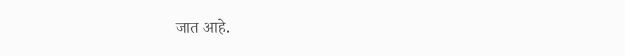जात आहे.